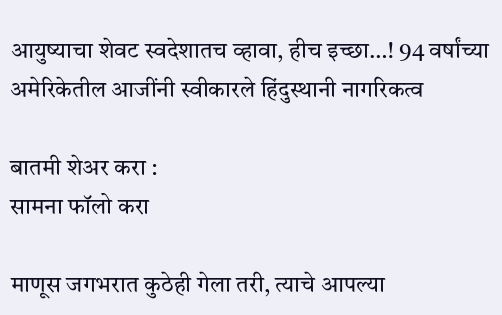आयुष्याचा शेवट स्वदेशातच व्हावा, हीच इच्छा…! 94 वर्षांच्या अमेरिकेतील आजींनी स्वीकारले हिंदुस्थानी नागरिकत्व

बातमी शेअर करा :
सामना फॉलो करा

माणूस जगभरात कुठेही गेला तरी, त्याचे आपल्या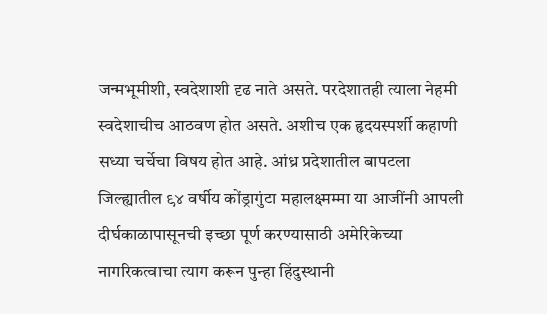जन्मभूमीशी, स्वदेशाशी दृढ नाते असते. परदेशातही त्याला नेहमी स्वदेशाचीच आठवण होत असते. अशीच एक हृदयस्पर्शी कहाणी सध्या चर्चेचा विषय होत आहे. आंध्र प्रदेशातील बापटला जिल्ह्यातील ९४ वर्षीय कोंड्रागुंटा महालक्ष्मम्मा या आजींनी आपली दीर्घकाळापासूनची इच्छा पूर्ण करण्यासाठी अमेरिकेच्या नागरिकत्वाचा त्याग करून पुन्हा हिंदुस्थानी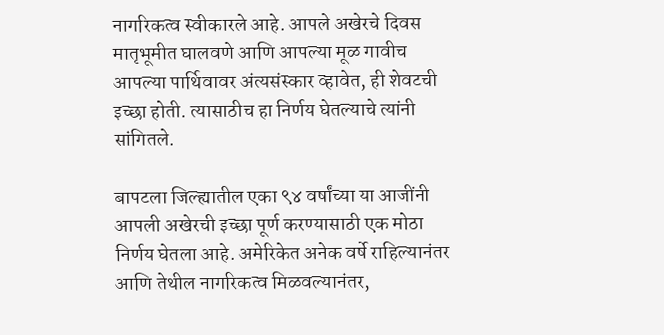नागरिकत्व स्वीकारले आहे. आपले अखेरचे दिवस मातृभूमीत घालवणे आणि आपल्या मूळ गावीच आपल्या पार्थिवावर अंत्यसंस्कार व्हावेत, ही शेवटची इच्छा होती. त्यासाठीच हा निर्णय घेतल्याचे त्यांनी सांगितले.

बापटला जिल्ह्यातील एका ९४ वर्षांच्या या आजींनी आपली अखेरची इच्छा पूर्ण करण्यासाठी एक मोठा निर्णय घेतला आहे. अमेरिकेत अनेक वर्षे राहिल्यानंतर आणि तेथील नागरिकत्व मिळवल्यानंतर,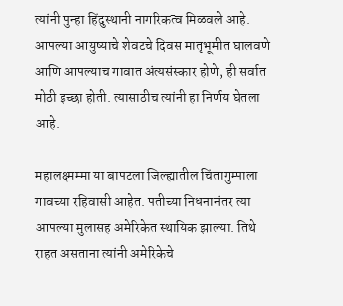त्यांनी पुन्हा हिंदुस्थानी नागरिकत्व मिळवले आहे. आपल्या आयुष्याचे शेवटचे दिवस मातृभूमीत घालवणे आणि आपल्याच गावात अंत्यसंस्कार होणे, ही सर्वात मोठी इच्छा होती. त्यासाठीच त्यांनी हा निर्णय घेतला आहे.

महालक्ष्मम्मा या बापटला जिल्ह्यातील चिंतागुम्पाला गावच्या रहिवासी आहेत. पतीच्या निधनानंतर त्या आपल्या मुलासह अमेरिकेत स्थायिक झाल्या. तिथे राहत असताना त्यांनी अमेरिकेचे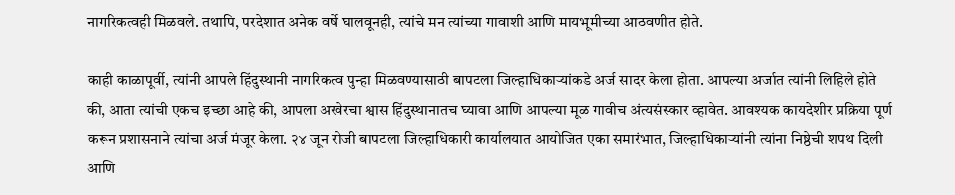नागरिकत्वही मिळवले. तथापि, परदेशात अनेक वर्षे घालवूनही, त्यांचे मन त्यांच्या गावाशी आणि मायभूमीच्या आठवणीत होते.

काही काळापूर्वी, त्यांनी आपले हिंदुस्थानी नागरिकत्व पुन्हा मिळवण्यासाठी बापटला जिल्हाधिकाऱ्यांकडे अर्ज सादर केला होता. आपल्या अर्जात त्यांनी लिहिले होते की, आता त्यांची एकच इच्छा आहे की, आपला अखेरचा श्वास हिंदुस्थानातच घ्यावा आणि आपल्या मूळ गावीच अंत्यसंस्कार व्हावेत. आवश्यक कायदेशीर प्रक्रिया पूर्ण करून प्रशासनाने त्यांचा अर्ज मंजूर केला. २४ जून रोजी बापटला जिल्हाधिकारी कार्यालयात आयोजित एका समारंभात, जिल्हाधिकाऱ्यांनी त्यांना निष्ठेची शपथ दिली आणि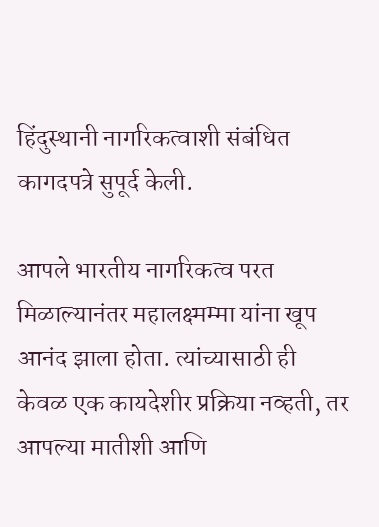हिंदुस्थानी नागरिकत्वाशी संबंधित कागदपत्रे सुपूर्द केली.

आपले भारतीय नागरिकत्व परत मिळाल्यानंतर महालक्ष्मम्मा यांना खूप आनंद झाला होता. त्यांच्यासाठी ही केवळ एक कायदेशीर प्रक्रिया नव्हती, तर आपल्या मातीशी आणि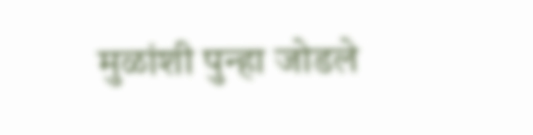मुळांशी पुन्हा जोडले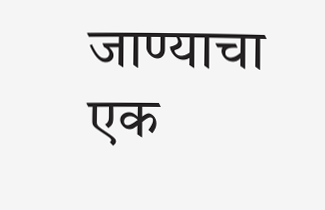जाण्याचा एक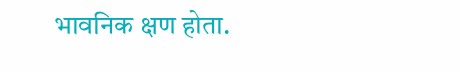भावनिक क्षण होता.